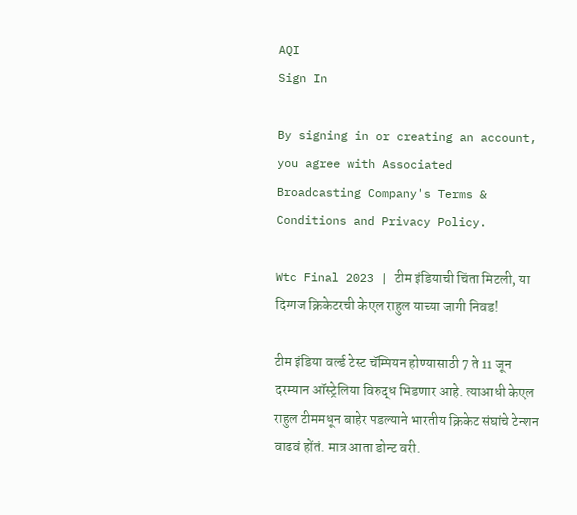AQI
Sign In

By signing in or creating an account, you agree with Associated Broadcasting Company's Terms & Conditions and Privacy Policy.

Wtc Final 2023 | टीम इंडियाची चिंता मिटली, या दिग्गज क्रिकेटरची केएल राहुल याच्या जागी निवड!

टीम इंडिया वर्ल्ड टेस्ट चॅम्पियन होण्यासाठी 7 ते 11 जून दरम्यान ऑस्ट्रेलिया विरुद्ध भिडणार आहे. त्याआधी केएल राहुल टीममधून बाहेर पडल्याने भारतीय क्रिकेट संघांचे टेन्शन वाढवं होंतं. मात्र आता डोन्ट वरी.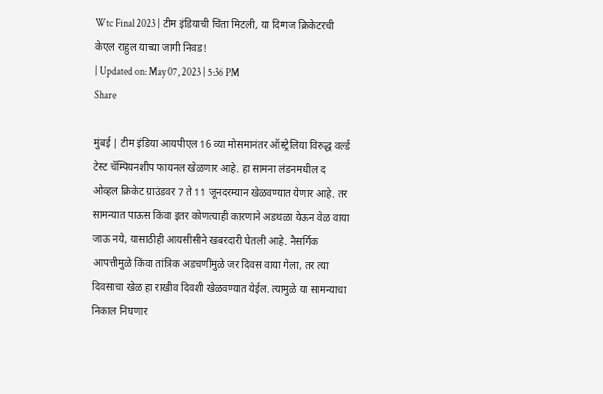Wtc Final 2023 | टीम इंडियाची चिंता मिटली, या दिग्गज क्रिकेटरची केएल राहुल याच्या जागी निवड!
| Updated on: May 07, 2023 | 5:36 PM
Share

मुंबई | टीम इंडिया आयपीएल 16 व्या मोसमानंतर ऑस्ट्रेलिया विरुद्ध वर्ल्ड टेस्ट चॅम्पियनशीप फायनल खेळणार आहे. हा सामना लंडनमधील द ओव्हल क्रिकेट ग्राउंडवर 7 ते 11 जूनदरम्यान खेळवण्यात येणार आहे. तर सामन्यात पाऊस किंवा इतर कोणत्याही कारणाने अडथळा येऊन वेळ वाया जाऊ नये, यासाठीही आयसीसीने खबरदारी घेतली आहे. नैसर्गिक आपत्तीमुळे किंवा तांत्रिक अडचणींमुळे जर दिवस वाया गेला, तर त्या दिवसाचा खेळ हा राखीव दिवशी खेळवण्यात येईल. त्यामुळे या सामन्याचा निकाल निघणार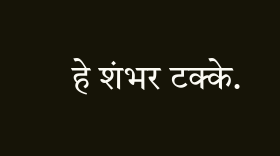हे शंभर टक्के.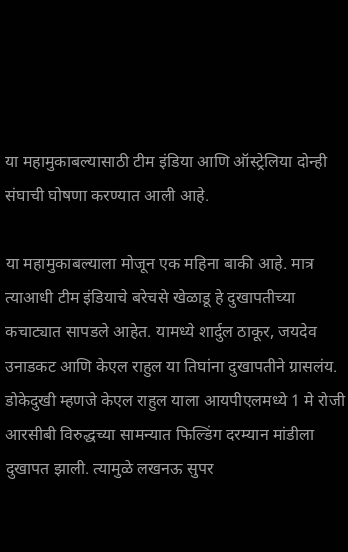या महामुकाबल्यासाठी टीम इंडिया आणि ऑस्ट्रेलिया दोन्ही संघाची घोषणा करण्यात आली आहे.

या महामुकाबल्याला मोजून एक महिना बाकी आहे. मात्र त्याआधी टीम इंडियाचे बरेचसे खेळाडू हे दुखापतीच्या कचाट्यात सापडले आहेत. यामध्ये शार्दुल ठाकूर, जयदेव उनाडकट आणि केएल राहुल या तिघांना दुखापतीने ग्रासलंय. डोकेदुखी म्हणजे केएल राहुल याला आयपीएलमध्ये 1 मे रोजी आरसीबी विरुद्धच्या सामन्यात फिल्डिंग दरम्यान मांडीला दुखापत झाली. त्यामुळे लखनऊ सुपर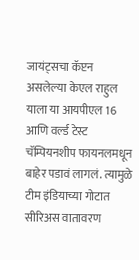जायंट्सचा कॅप्टन असलेल्या केएल राहुल याला या आयपीएल 16 आणि वर्ल्ड टेस्ट चॅम्पियनशीप फायनलमधून बाहेर पडावं लागलं. त्यामुळे टीम इंडियाच्या गोटात सीरिअस वातावरण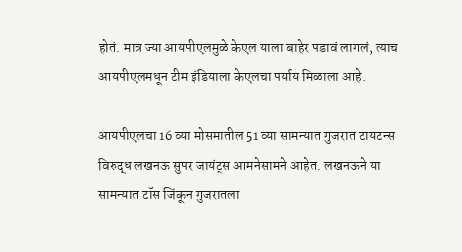होतं. मात्र ज्या आयपीएलमुळे केएल याला बाहेर पडावं लागलं, त्याच आयपीएलमधून टीम इंडियाला केएलचा पर्याय मिळाला आहे.

आयपीएलचा 16 व्या मोसमातील 51 व्या सामन्यात गुजरात टायटन्स विरुद्ध लखनऊ सुपर जायंट्स आमनेसामने आहेत. लखनऊने या सामन्यात टॉस जिंकून गुजरातला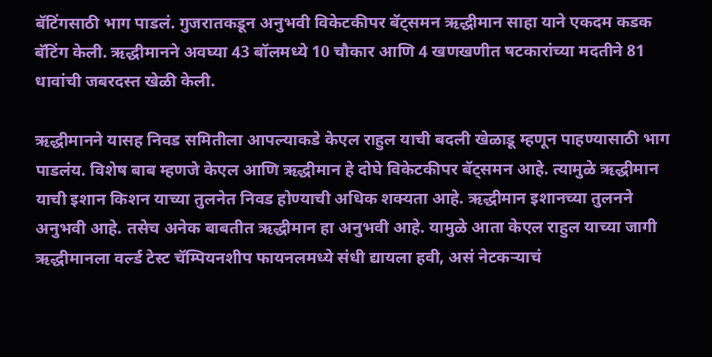बॅटिंगसाठी भाग पाडलं. गुजरातकडून अनुभवी विकेटकीपर बॅट्समन ऋद्धीमान साहा याने एकदम कडक बॅटिंग केली. ऋद्धीमानने अवघ्या 43 बॉलमध्ये 10 चौकार आणि 4 खणखणीत षटकारांच्या मदतीने 81 धावांची जबरदस्त खेळी केली.

ऋद्धीमानने यासह निवड समितीला आपल्याकडे केएल राहुल याची बदली खेळाडू म्हणून पाहण्यासाठी भाग पाडलंय. विशेष बाब म्हणजे केएल आणि ऋद्धीमान हे दोघे विकेटकीपर बॅट्समन आहे. त्यामुळे ऋद्धीमान याची इशान किशन याच्या तुलनेत निवड होण्याची अधिक शक्यता आहे. ऋद्धीमान इशानच्या तुलनने अनुभवी आहे. तसेच अनेक बाबतीत ऋद्धीमान हा अनुभवी आहे. यामुळे आता केएल राहुल याच्या जागी ऋद्धीमानला वर्ल्ड टेस्ट चॅम्पियनशीप फायनलमध्ये संधी द्यायला हवी, असं नेटकऱ्याचं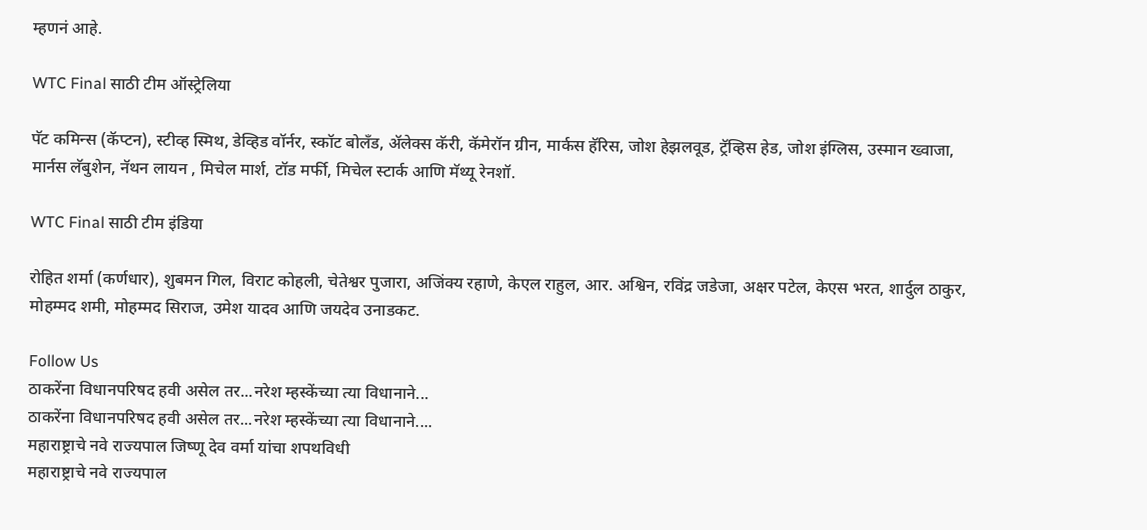म्हणनं आहे.

WTC Final साठी टीम ऑस्ट्रेलिया

पॅट कमिन्स (कॅप्टन), स्टीव्ह स्मिथ, डेव्हिड वॉर्नर, स्कॉट बोलँड, ॲलेक्स कॅरी, कॅमेरॉन ग्रीन, मार्कस हॅरिस, जोश हेझलवूड, ट्रॅव्हिस हेड, जोश इंग्लिस, उस्मान ख्वाजा, मार्नस लॅबुशेन, नॅथन लायन , मिचेल मार्श, टॉड मर्फी, मिचेल स्टार्क आणि मॅथ्यू रेनशॉ.

WTC Final साठी टीम इंडिया

रोहित शर्मा (कर्णधार), शुबमन गिल, विराट कोहली, चेतेश्वर पुजारा, अजिंक्य रहाणे, केएल राहुल, आर. अश्विन, रविंद्र जडेजा, अक्षर पटेल, केएस भरत, शार्दुल ठाकुर, मोहम्मद शमी, मोहम्मद सिराज, उमेश यादव आणि जयदेव उनाडकट.

Follow Us
ठाकरेंना विधानपरिषद हवी असेल तर...नरेश म्हस्केंच्या त्या विधानाने...
ठाकरेंना विधानपरिषद हवी असेल तर...नरेश म्हस्केंच्या त्या विधानाने....
महाराष्ट्राचे नवे राज्यपाल जिष्णू देव वर्मा यांचा शपथविधी
महाराष्ट्राचे नवे राज्यपाल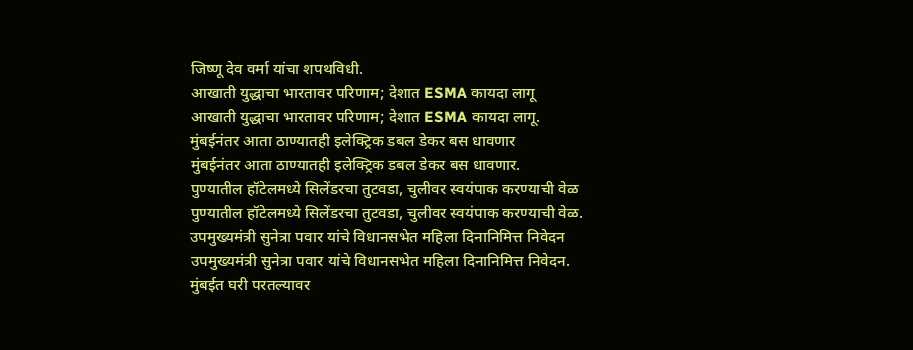जिष्णू देव वर्मा यांचा शपथविधी.
आखाती युद्धाचा भारतावर परिणाम; देशात ESMA कायदा लागू
आखाती युद्धाचा भारतावर परिणाम; देशात ESMA कायदा लागू.
मुंबईनंतर आता ठाण्यातही इलेक्ट्रिक डबल डेकर बस धावणार
मुंबईनंतर आता ठाण्यातही इलेक्ट्रिक डबल डेकर बस धावणार.
पुण्यातील हॉटेलमध्ये सिलेंडरचा तुटवडा, चुलीवर स्वयंपाक करण्याची वेळ
पुण्यातील हॉटेलमध्ये सिलेंडरचा तुटवडा, चुलीवर स्वयंपाक करण्याची वेळ.
उपमुख्यमंत्री सुनेत्रा पवार यांचे विधानसभेत महिला दिनानिमित्त निवेदन
उपमुख्यमंत्री सुनेत्रा पवार यांचे विधानसभेत महिला दिनानिमित्त निवेदन.
मुंबईत घरी परतल्यावर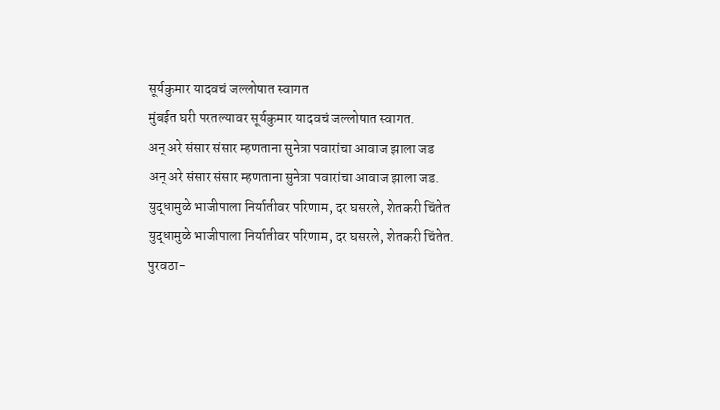सूर्यकुमार यादवचं जल्लोषात स्वागत
मुंबईत घरी परतल्यावर सूर्यकुमार यादवचं जल्लोषात स्वागत.
अन् अरे संसार संसार म्हणताना सुनेत्रा पवारांचा आवाज झाला जड
अन् अरे संसार संसार म्हणताना सुनेत्रा पवारांचा आवाज झाला जड.
युद्धामुळे भाजीपाला निर्यातीवर परिणाम, दर घसरले, शेतकरी चिंतेत
युद्धामुळे भाजीपाला निर्यातीवर परिणाम, दर घसरले, शेतकरी चिंतेत.
पुरवठा-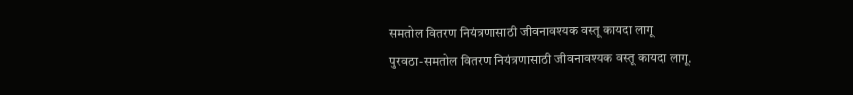समतोल वितरण नियंत्रणासाठी जीवनावश्यक वस्तू कायदा लागू
पुरवठा-समतोल वितरण नियंत्रणासाठी जीवनावश्यक वस्तू कायदा लागू.